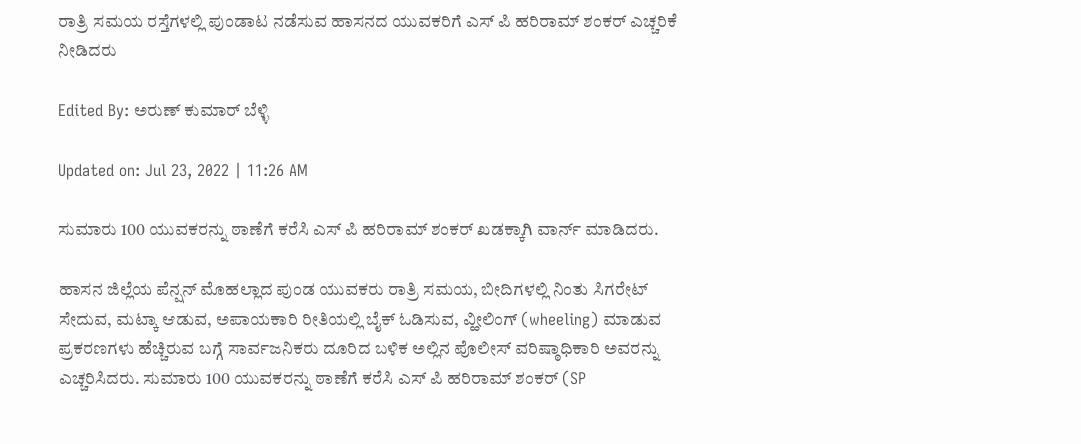ರಾತ್ರಿ ಸಮಯ ರಸ್ತೆಗಳಲ್ಲಿ ಪುಂಡಾಟ ನಡೆಸುವ ಹಾಸನದ ಯುವಕರಿಗೆ ಎಸ್ ಪಿ ಹರಿರಾಮ್ ಶಂಕರ್ ಎಚ್ಚರಿಕೆ ನೀಡಿದರು

Edited By: ಅರುಣ್ ಕುಮಾರ್ ಬೆಳ್ಳಿ

Updated on: Jul 23, 2022 | 11:26 AM

ಸುಮಾರು 100 ಯುವಕರನ್ನು ಠಾಣೆಗೆ ಕರೆಸಿ ಎಸ್ ಪಿ ಹರಿರಾಮ್ ಶಂಕರ್ ಖಡಕ್ಕಾಗಿ ವಾರ್ನ್ ಮಾಡಿದರು.

ಹಾಸನ ಜಿಲ್ಲೆಯ ಪೆನ್ಷನ್ ಮೊಹಲ್ಲಾದ ಪುಂಡ ಯುವಕರು ರಾತ್ರಿ ಸಮಯ, ಬೀದಿಗಳಲ್ಲಿ ನಿಂತು ಸಿಗರೇಟ್ ಸೇದುವ, ಮಟ್ಕಾ ಆಡುವ, ಅಪಾಯಕಾರಿ ರೀತಿಯಲ್ಲಿ ಬೈಕ್ ಓಡಿಸುವ, ವ್ಹೀಲಿಂಗ್ (wheeling) ಮಾಡುವ ಪ್ರಕರಣಗಳು ಹೆಚ್ಚಿರುವ ಬಗ್ಗೆ ಸಾರ್ವಜನಿಕರು ದೂರಿದ ಬಳಿಕ ಅಲ್ಲಿನ ಪೊಲೀಸ್ ವರಿಷ್ಠಾಧಿಕಾರಿ ಅವರನ್ನು ಎಚ್ಚರಿಸಿದರು. ಸುಮಾರು 100 ಯುವಕರನ್ನು ಠಾಣೆಗೆ ಕರೆಸಿ ಎಸ್ ಪಿ ಹರಿರಾಮ್ ಶಂಕರ್ (SP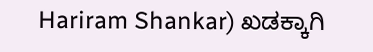Hariram Shankar) ಖಡಕ್ಕಾಗಿ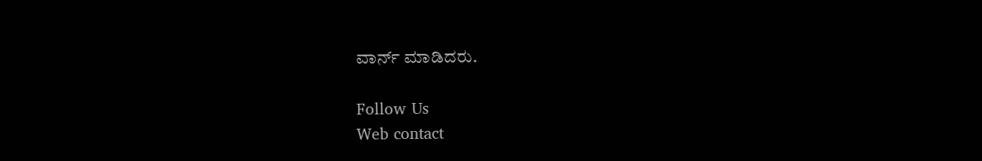ವಾರ್ನ್ ಮಾಡಿದರು.

Follow Us
Web contact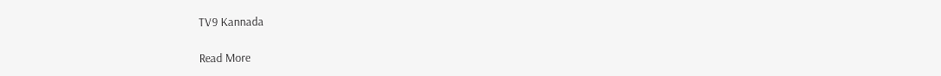TV9 Kannada

Read More